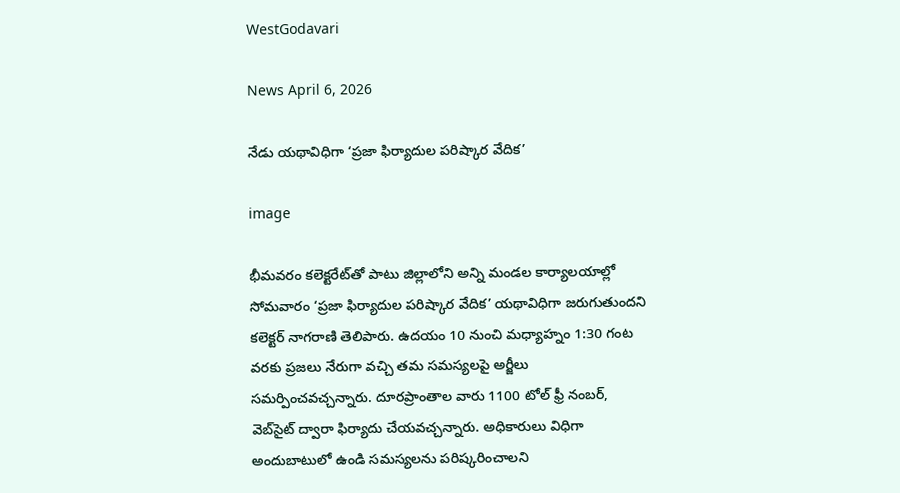WestGodavari

News April 6, 2026

నేడు యథావిధిగా ‘ప్రజా ఫిర్యాదుల పరిష్కార వేదిక’

image

భీమవరం కలెక్టరేట్‌తో పాటు జిల్లాలోని అన్ని మండల కార్యాలయాల్లో సోమవారం ‘ప్రజా ఫిర్యాదుల పరిష్కార వేదిక’ యథావిధిగా జరుగుతుందని కలెక్టర్ నాగరాణి తెలిపారు. ఉదయం 10 నుంచి మధ్యాహ్నం 1:30 గంట వరకు ప్రజలు నేరుగా వచ్చి తమ సమస్యలపై అర్జీలు సమర్పించవచ్చన్నారు. దూరప్రాంతాల వారు 1100 టోల్ ఫ్రీ నంబర్, వెబ్‌సైట్ ద్వారా ఫిర్యాదు చేయవచ్చన్నారు. అధికారులు విధిగా అందుబాటులో ఉండి సమస్యలను పరిష్కరించాలని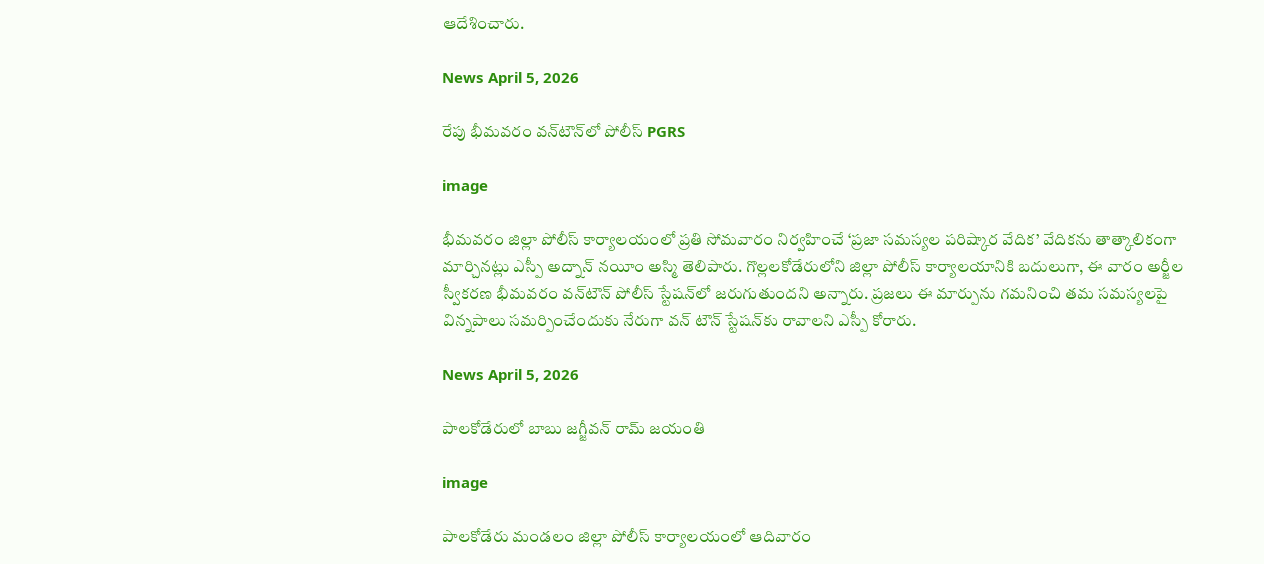ఆదేశించారు.

News April 5, 2026

రేపు భీమవరం వన్‌టౌన్‌లో పోలీస్ PGRS

image

భీమవరం జిల్లా పోలీస్ కార్యాలయంలో ప్రతి సోమవారం నిర్వహించే ‘ప్రజా సమస్యల పరిష్కార వేదిక’ వేదికను తాత్కాలికంగా మార్చినట్లు ఎస్పీ అద్నాన్ నయీం అస్మి తెలిపారు. గొల్లలకోడేరులోని జిల్లా పోలీస్ కార్యాలయానికి బదులుగా, ఈ వారం అర్జీల స్వీకరణ భీమవరం వన్‌టౌన్ పోలీస్ స్టేషన్‌లో జరుగుతుందని అన్నారు. ప్రజలు ఈ మార్పును గమనించి తమ సమస్యలపై విన్నపాలు సమర్పించేందుకు నేరుగా వన్‌ టౌన్ స్టేషన్‌కు రావాలని ఎస్పీ కోరారు.

News April 5, 2026

పాలకోడేరులో బాబు జగ్జీవన్ రామ్ జయంతి

image

పాలకోడేరు మండలం జిల్లా పోలీస్ కార్యాలయంలో ఆదివారం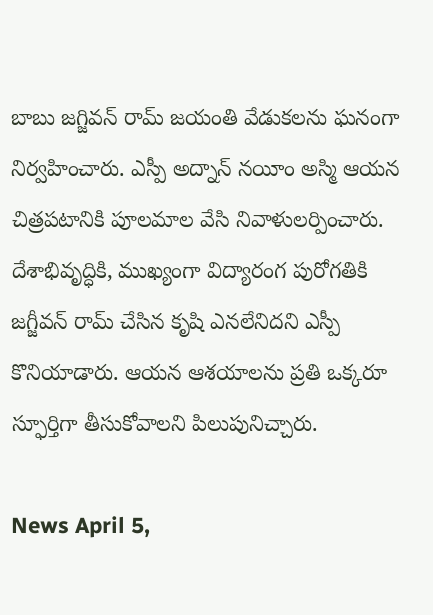బాబు జగ్జివన్ రామ్ జయంతి వేడుకలను ఘనంగా నిర్వహించారు. ఎస్పీ అద్నాన్ నయీం అస్మి ఆయన చిత్రపటానికి పూలమాల వేసి నివాళులర్పించారు. దేశాభివృద్ధికి, ముఖ్యంగా విద్యారంగ పురోగతికి జగ్జీవన్ రామ్ చేసిన కృషి ఎనలేనిదని ఎస్పీ కొనియాడారు. ఆయన ఆశయాలను ప్రతి ఒక్కరూ స్ఫూర్తిగా తీసుకోవాలని పిలుపునిచ్చారు.

News April 5,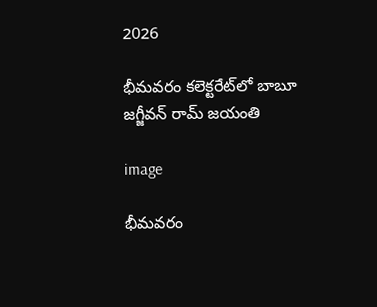2026

భీమవరం కలెక్టరేట్‌లో బాబూ జగ్జీవన్ రామ్ జయంతి

image

భీమవరం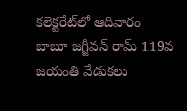కలెక్టరేట్‌లో ఆదివారం బాబూ జగ్జీవన్ రామ్ 119వ జయంతి వేడుకలు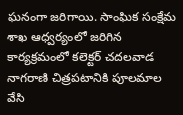ఘనంగా జరిగాయి. సాంఘిక సంక్షేమ శాఖ ఆధ్వర్యంలో జరిగిన కార్యక్రమంలో కలెక్టర్ చదలవాడ నాగరాణి చిత్రపటానికి పూలమాల వేసి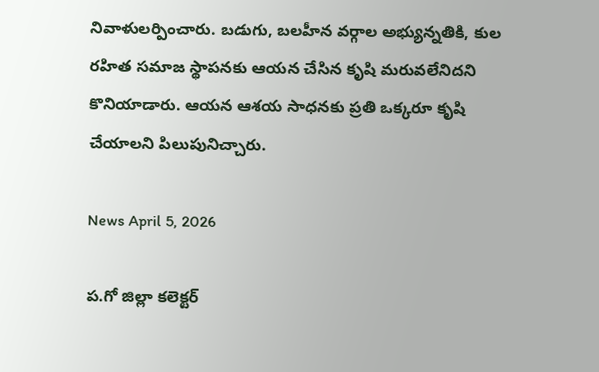నివాళులర్పించారు. బడుగు, బలహీన వర్గాల అభ్యున్నతికి, కుల రహిత సమాజ స్థాపనకు ఆయన చేసిన కృషి మరువలేనిదని కొనియాడారు. ఆయన ఆశయ సాధనకు ప్రతి ఒక్కరూ కృషి చేయాలని పిలుపునిచ్చారు.

News April 5, 2026

ప.గో జిల్లా కలెక్టర్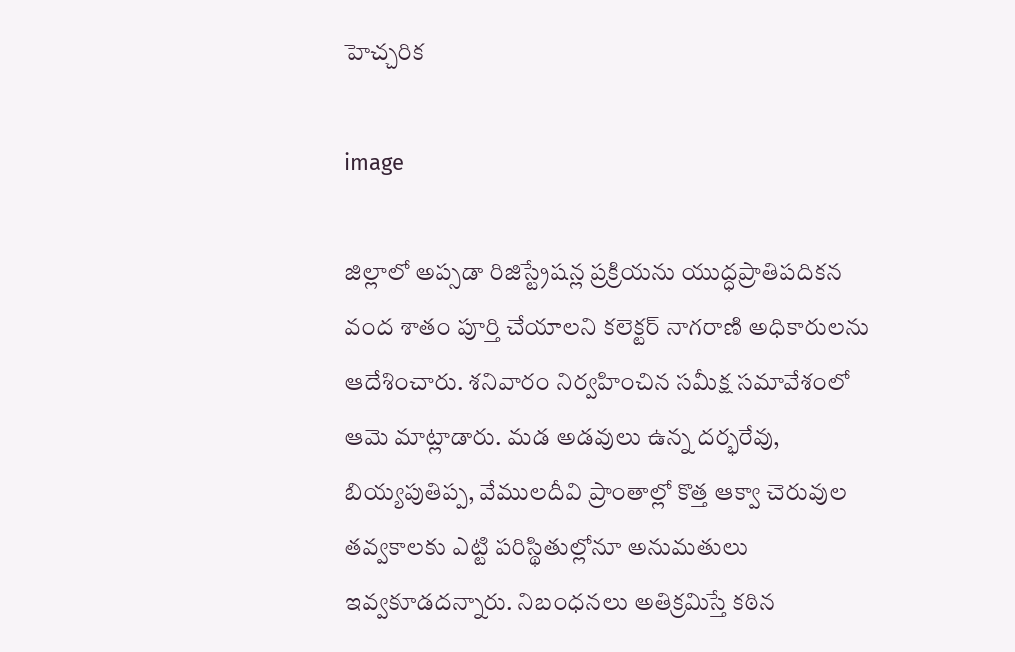హెచ్చరిక

image

జిల్లాలో అప్సడా రిజిస్ట్రేషన్ల ప్రక్రియను యుద్ధప్రాతిపదికన వంద శాతం పూర్తి చేయాలని కలెక్టర్ నాగరాణి అధికారులను ఆదేశించారు. శనివారం నిర్వహించిన సమీక్ష సమావేశంలో ఆమె మాట్లాడారు. మడ అడవులు ఉన్న దర్భరేవు, బియ్యపుతిప్ప, వేములదీవి ప్రాంతాల్లో కొత్త ఆక్వా చెరువుల తవ్వకాలకు ఎట్టి పరిస్థితుల్లోనూ అనుమతులు ఇవ్వకూడదన్నారు. నిబంధనలు అతిక్రమిస్తే కఠిన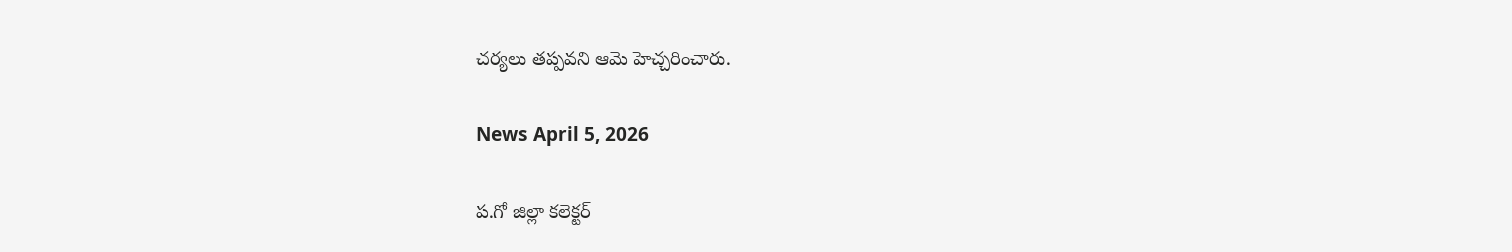చర్యలు తప్పవని ఆమె హెచ్చరించారు.

News April 5, 2026

ప.గో జిల్లా కలెక్టర్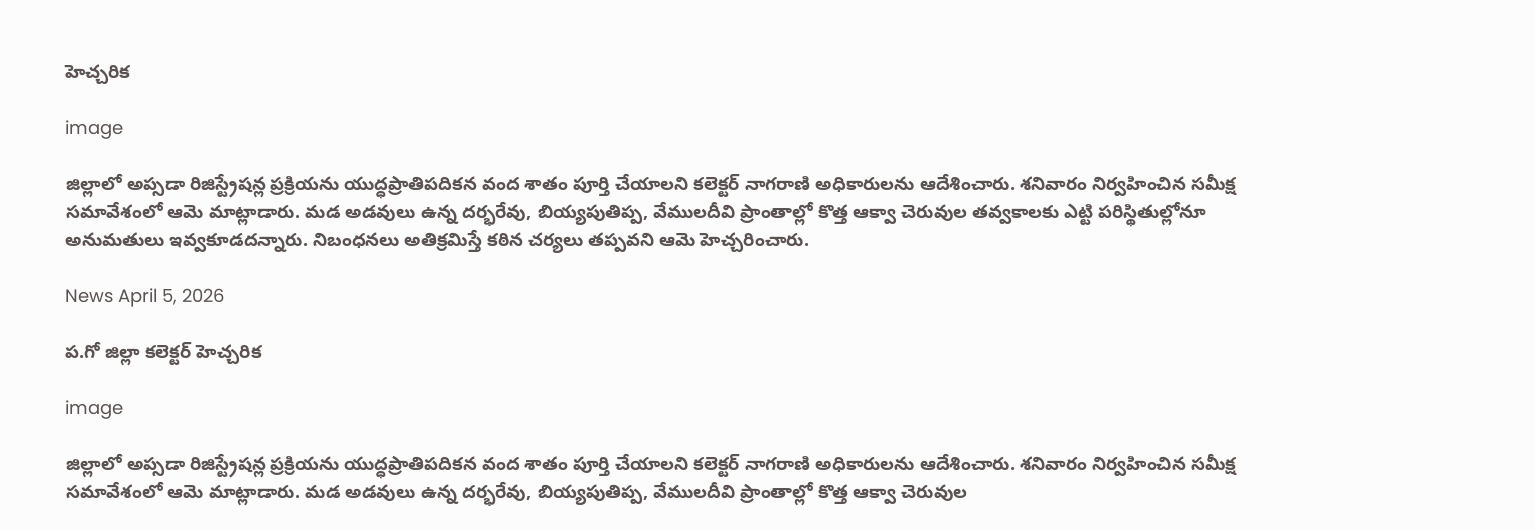హెచ్చరిక

image

జిల్లాలో అప్సడా రిజిస్ట్రేషన్ల ప్రక్రియను యుద్ధప్రాతిపదికన వంద శాతం పూర్తి చేయాలని కలెక్టర్ నాగరాణి అధికారులను ఆదేశించారు. శనివారం నిర్వహించిన సమీక్ష సమావేశంలో ఆమె మాట్లాడారు. మడ అడవులు ఉన్న దర్భరేవు, బియ్యపుతిప్ప, వేములదీవి ప్రాంతాల్లో కొత్త ఆక్వా చెరువుల తవ్వకాలకు ఎట్టి పరిస్థితుల్లోనూ అనుమతులు ఇవ్వకూడదన్నారు. నిబంధనలు అతిక్రమిస్తే కఠిన చర్యలు తప్పవని ఆమె హెచ్చరించారు.

News April 5, 2026

ప.గో జిల్లా కలెక్టర్ హెచ్చరిక

image

జిల్లాలో అప్సడా రిజిస్ట్రేషన్ల ప్రక్రియను యుద్ధప్రాతిపదికన వంద శాతం పూర్తి చేయాలని కలెక్టర్ నాగరాణి అధికారులను ఆదేశించారు. శనివారం నిర్వహించిన సమీక్ష సమావేశంలో ఆమె మాట్లాడారు. మడ అడవులు ఉన్న దర్భరేవు, బియ్యపుతిప్ప, వేములదీవి ప్రాంతాల్లో కొత్త ఆక్వా చెరువుల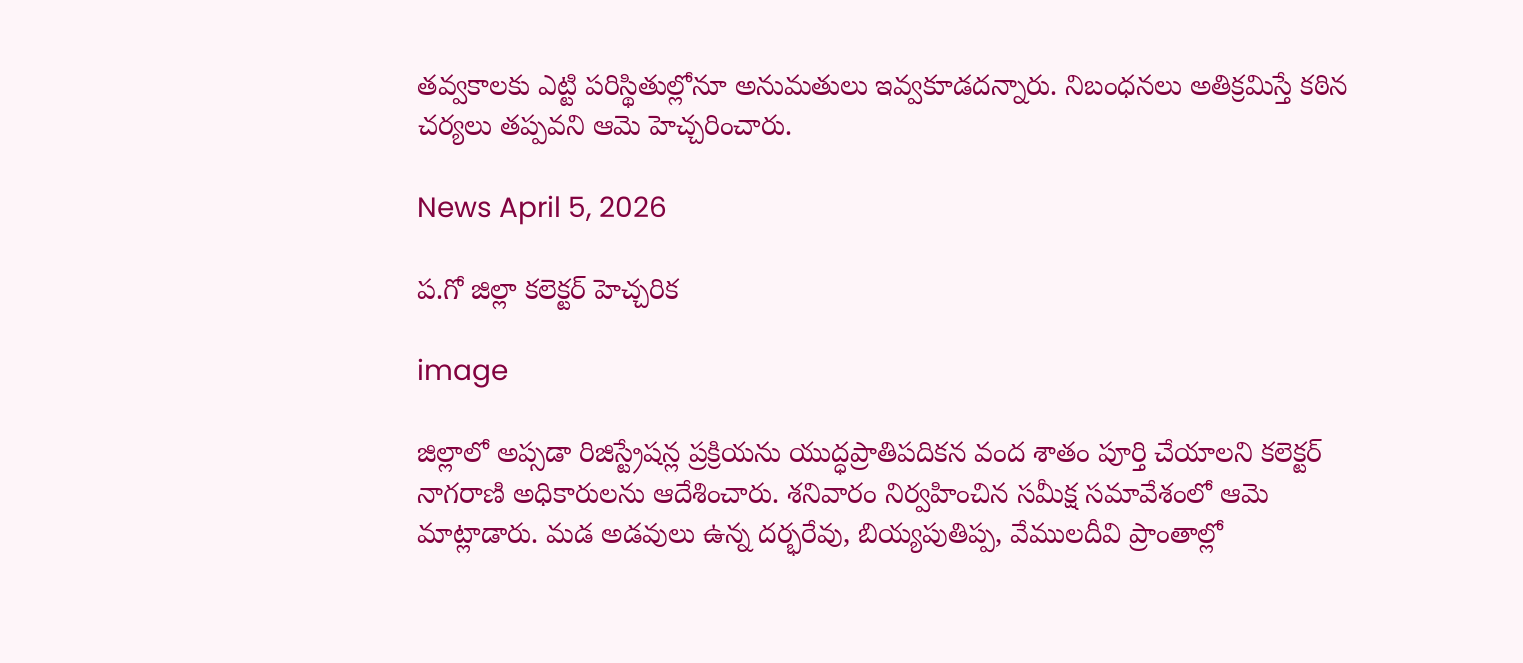తవ్వకాలకు ఎట్టి పరిస్థితుల్లోనూ అనుమతులు ఇవ్వకూడదన్నారు. నిబంధనలు అతిక్రమిస్తే కఠిన చర్యలు తప్పవని ఆమె హెచ్చరించారు.

News April 5, 2026

ప.గో జిల్లా కలెక్టర్ హెచ్చరిక

image

జిల్లాలో అప్సడా రిజిస్ట్రేషన్ల ప్రక్రియను యుద్ధప్రాతిపదికన వంద శాతం పూర్తి చేయాలని కలెక్టర్ నాగరాణి అధికారులను ఆదేశించారు. శనివారం నిర్వహించిన సమీక్ష సమావేశంలో ఆమె మాట్లాడారు. మడ అడవులు ఉన్న దర్భరేవు, బియ్యపుతిప్ప, వేములదీవి ప్రాంతాల్లో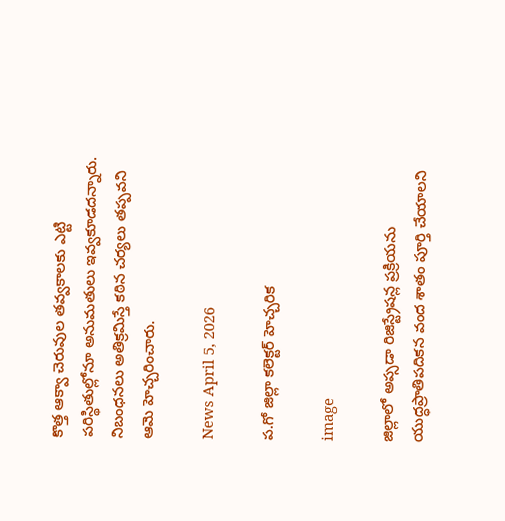కొత్త ఆక్వా చెరువుల తవ్వకాలకు ఎట్టి పరిస్థితుల్లోనూ అనుమతులు ఇవ్వకూడదన్నారు. నిబంధనలు అతిక్రమిస్తే కఠిన చర్యలు తప్పవని ఆమె హెచ్చరించారు.

News April 5, 2026

ప.గో జిల్లా కలెక్టర్ హెచ్చరిక

image

జిల్లాలో అప్సడా రిజిస్ట్రేషన్ల ప్రక్రియను యుద్ధప్రాతిపదికన వంద శాతం పూర్తి చేయాలని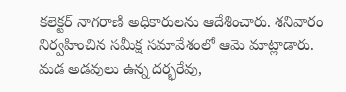కలెక్టర్ నాగరాణి అధికారులను ఆదేశించారు. శనివారం నిర్వహించిన సమీక్ష సమావేశంలో ఆమె మాట్లాడారు. మడ అడవులు ఉన్న దర్భరేవు,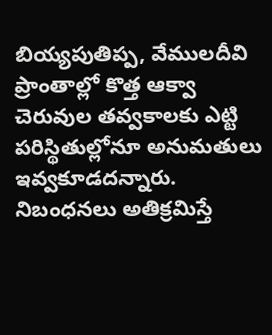బియ్యపుతిప్ప, వేములదీవి ప్రాంతాల్లో కొత్త ఆక్వా చెరువుల తవ్వకాలకు ఎట్టి పరిస్థితుల్లోనూ అనుమతులు ఇవ్వకూడదన్నారు. నిబంధనలు అతిక్రమిస్తే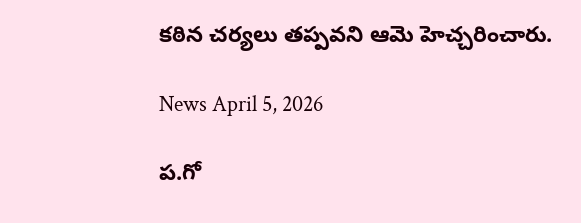కఠిన చర్యలు తప్పవని ఆమె హెచ్చరించారు.

News April 5, 2026

ప.గో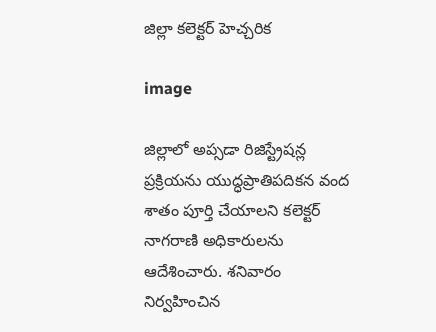జిల్లా కలెక్టర్ హెచ్చరిక

image

జిల్లాలో అప్సడా రిజిస్ట్రేషన్ల ప్రక్రియను యుద్ధప్రాతిపదికన వంద శాతం పూర్తి చేయాలని కలెక్టర్ నాగరాణి అధికారులను ఆదేశించారు. శనివారం నిర్వహించిన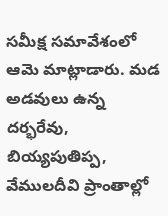సమీక్ష సమావేశంలో ఆమె మాట్లాడారు. మడ అడవులు ఉన్న దర్భరేవు, బియ్యపుతిప్ప, వేములదీవి ప్రాంతాల్లో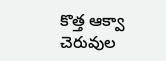కొత్త ఆక్వా చెరువుల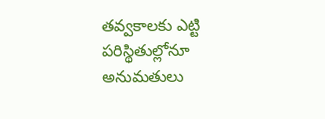తవ్వకాలకు ఎట్టి పరిస్థితుల్లోనూ అనుమతులు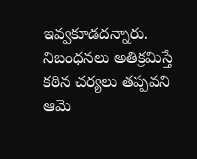ఇవ్వకూడదన్నారు. నిబంధనలు అతిక్రమిస్తే కఠిన చర్యలు తప్పవని ఆమె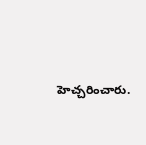హెచ్చరించారు.